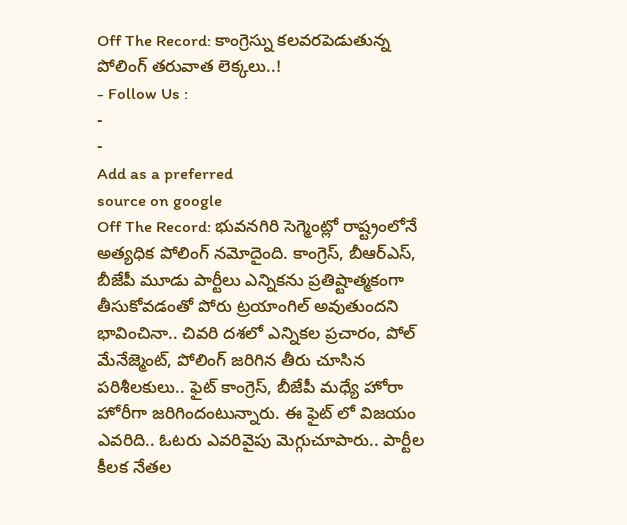Off The Record: కాంగ్రెస్ను కలవరపెడుతున్న పోలింగ్ తరువాత లెక్కలు..!
- Follow Us :
-
-
Add as a preferred
source on google
Off The Record: భువనగిరి సెగ్మెంట్లో రాష్ట్రంలోనే అత్యధిక పోలింగ్ నమోదైంది. కాంగ్రెస్, బీఆర్ఎస్, బీజేపీ మూడు పార్టీలు ఎన్నికను ప్రతిష్టాత్మకంగా తీసుకోవడంతో పోరు ట్రయాంగిల్ అవుతుందని భావించినా.. చివరి దశలో ఎన్నికల ప్రచారం, పోల్ మేనేజ్మెంట్, పోలింగ్ జరిగిన తీరు చూసిన పరిశీలకులు.. ఫైట్ కాంగ్రెస్, బీజేపీ మధ్యే హోరా హోరీగా జరిగిందంటున్నారు. ఈ ఫైట్ లో విజయం ఎవరిది.. ఓటరు ఎవరివైపు మెగ్గుచూపారు.. పార్టీల కీలక నేతల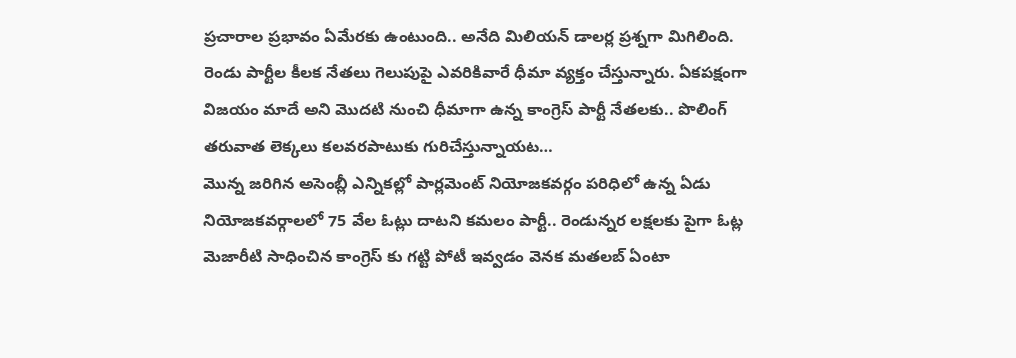ప్రచారాల ప్రభావం ఏమేరకు ఉంటుంది.. అనేది మిలియన్ డాలర్ల ప్రశ్నగా మిగిలింది. రెండు పార్టీల కీలక నేతలు గెలుపుపై ఎవరికివారే ధీమా వ్యక్తం చేస్తున్నారు. ఏకపక్షంగా విజయం మాదే అని మొదటి నుంచి ధీమాగా ఉన్న కాంగ్రెస్ పార్టీ నేతలకు.. పొలింగ్ తరువాత లెక్కలు కలవరపాటుకు గురిచేస్తున్నాయట…
మొన్న జరిగిన అసెంబ్లీ ఎన్నికల్లో పార్లమెంట్ నియోజకవర్గం పరిధిలో ఉన్న ఏడు నియోజకవర్గాలలో 75 వేల ఓట్లు దాటని కమలం పార్టీ.. రెండున్నర లక్షలకు పైగా ఓట్ల మెజారీటి సాధించిన కాంగ్రెస్ కు గట్టి పోటీ ఇవ్వడం వెనక మతలబ్ ఏంటా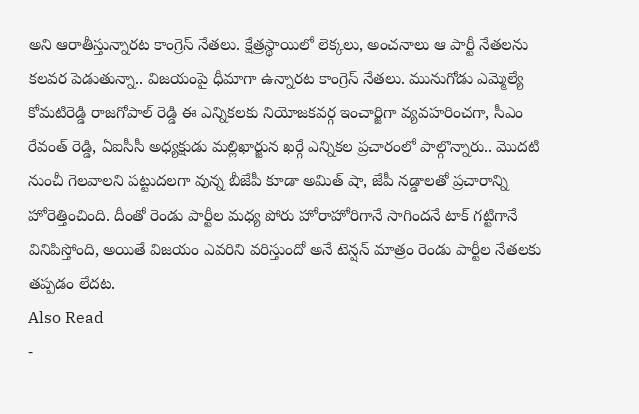అని ఆరాతీస్తున్నారట కాంగ్రెస్ నేతలు. క్షేత్రస్థాయిలో లెక్కలు, అంచనాలు ఆ పార్టీ నేతలను కలవర పెడుతున్నా.. విజయంపై ధీమాగా ఉన్నారట కాంగ్రెస్ నేతలు. మునుగోడు ఎమ్మెల్యే కోమటిరెడ్డి రాజగోపాల్ రెడ్డి ఈ ఎన్నికలకు నియోజకవర్గ ఇంచార్జిగా వ్యవహరించగా, సీఎం రేవంత్ రెడ్డి, ఏఐసీసీ అధ్యక్షుడు మల్లిఖార్జున ఖర్గే ఎన్నికల ప్రచారంలో పాల్గొన్నారు.. మొదటి నుంచీ గెలవాలని పట్టుదలగా వున్న బీజేపీ కూడా అమిత్ షా, జేపీ నడ్డాలతో ప్రచారాన్ని హోరెత్తించింది. దీంతో రెండు పార్టీల మధ్య పోరు హోరాహోరిగానే సాగిందనే టాక్ గట్టిగానే వినిపిస్తోంది, అయితే విజయం ఎవరిని వరిస్తుందో అనే టెన్షన్ మాత్రం రెండు పార్టీల నేతలకు తప్పడం లేదట.
Also Read
-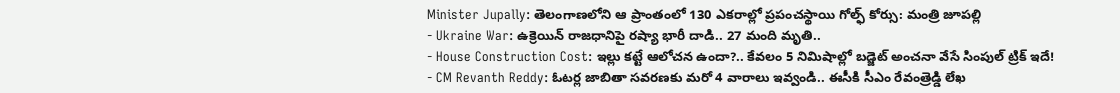Minister Jupally: తెలంగాణలోని ఆ ప్రాంతంలో 130 ఎకరాల్లో ప్రపంచస్థాయి గోల్ఫ్ కోర్సు: మంత్రి జూపల్లి
- Ukraine War: ఉక్రెయిన్ రాజధానిపై రష్యా భారీ దాడి.. 27 మంది మృతి..
- House Construction Cost: ఇల్లు కట్టే ఆలోచన ఉందా?.. కేవలం 5 నిమిషాల్లో బడ్జెట్ అంచనా వేసే సింపుల్ ట్రిక్ ఇదే!
- CM Revanth Reddy: ఓటర్ల జాబితా సవరణకు మరో 4 వారాలు ఇవ్వండి.. ఈసీకి సీఎం రేవంత్రెడ్డి లేఖ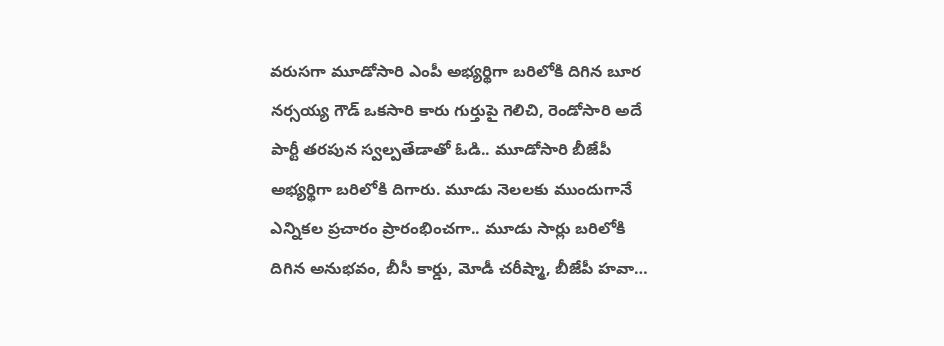వరుసగా మూడోసారి ఎంపీ అభ్యర్థిగా బరిలోకి దిగిన బూర నర్సయ్య గౌడ్ ఒకసారి కారు గుర్తుపై గెలిచి, రెండోసారి అదే పార్టీ తరపున స్వల్పతేడాతో ఓడి.. మూడోసారి బీజేపీ అభ్యర్థిగా బరిలోకి దిగారు. మూడు నెలలకు ముందుగానే ఎన్నికల ప్రచారం ప్రారంభించగా.. మూడు సార్లు బరిలోకి దిగిన అనుభవం, బీసీ కార్డు, మోడీ చరీష్మా, బీజేపీ హవా…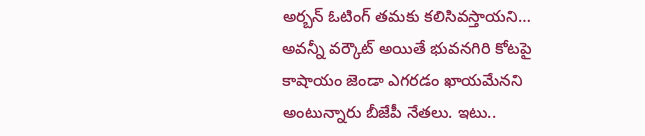అర్బన్ ఓటింగ్ తమకు కలిసివస్తాయని… అవన్నీ వర్కౌట్ అయితే భువనగిరి కోటపై కాషాయం జెండా ఎగరడం ఖాయమేనని అంటున్నారు బీజేపీ నేతలు. ఇటు..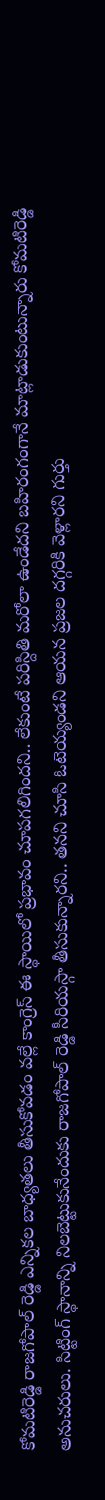కోమటిరెడ్డి రాజగోపాల్ రెడ్డి ఎన్నికల బాధ్యతలు తీసుకోవడం వల్లే కాంగ్రెస్ ఈ స్థాయిలో ప్రభావం చూపగలిగిందని.. లేకుంటే పరిస్దితి మరోలా ఉండేదని బహిరంగంగానే మాట్లాడుకుంటున్నారు కోమటిరెడ్డి అనుచరులు. సిట్టింగ్ స్థానాన్ని నిలబెట్టుకునేందుకు రాజగోపాల్ రెడ్డి సీరియస్గా తీసుకున్నారని.. తనని చూసి ఓటెయ్యండని ఆయన ప్రజల దగ్గరికి వెళ్లారని గుర్తు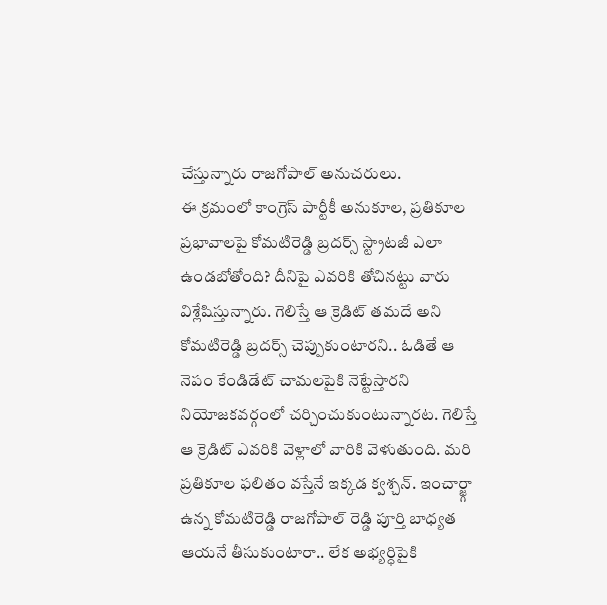చేస్తున్నారు రాజగోపాల్ అనుచరులు.
ఈ క్రమంలో కాంగ్రెస్ పార్టీకీ అనుకూల, ప్రతికూల ప్రభావాలపై కోమటిరెడ్డి బ్రదర్స్ స్ట్రాటజీ ఎలా ఉండబోతోంది? దీనిపై ఎవరికి తోచినట్టు వారు విశ్లేషిస్తున్నారు. గెలిస్తే ఆ క్రెడిట్ తమదే అని కోమటిరెడ్డి బ్రదర్స్ చెప్పుకుంటారని.. ఓడితే ఆ నెపం కేండిడేట్ చామలపైకి నెట్టేస్తారని నియోజకవర్గంలో చర్చించుకుంటున్నారట. గెలిస్తే ఆ క్రెడిట్ ఎవరికి వెళ్లాలో వారికి వెళుతుంది. మరి ప్రతికూల ఫలితం వస్తేనే ఇక్కడ క్వశ్చన్. ఇంచార్జ్గా ఉన్న కోమటిరెడ్డి రాజగోపాల్ రెడ్డి పూర్తి బాధ్యత ఆయనే తీసుకుంటారా.. లేక అభ్యర్ధిపైకి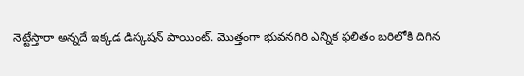నెట్టేస్తారా అన్నదే ఇక్కడ డిస్కషన్ పాయింట్. మొత్తంగా భువనగిరి ఎన్నిక ఫలితం బరిలోకి దిగిన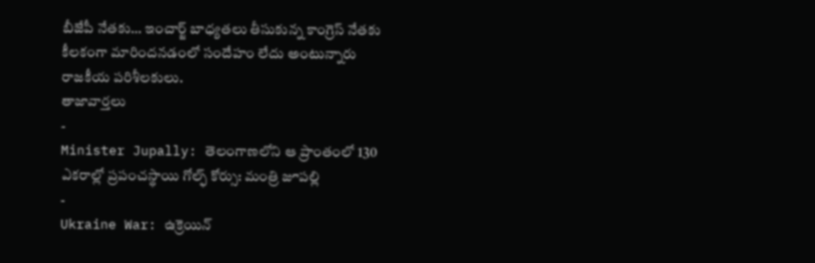బీజేపీ నేతకు… ఇంచార్జ్ బాధ్యతలు తీసుకున్న కాంగ్రెస్ నేతకు కీలకంగా మారిందనడంలో సందేహం లేదు అంటున్నారు రాజకీయ పరిశీలకులు.
తాజావార్తలు
-
Minister Jupally: తెలంగాణలోని ఆ ప్రాంతంలో 130 ఎకరాల్లో ప్రపంచస్థాయి గోల్ఫ్ కోర్సు: మంత్రి జూపల్లి
-
Ukraine War: ఉక్రెయిన్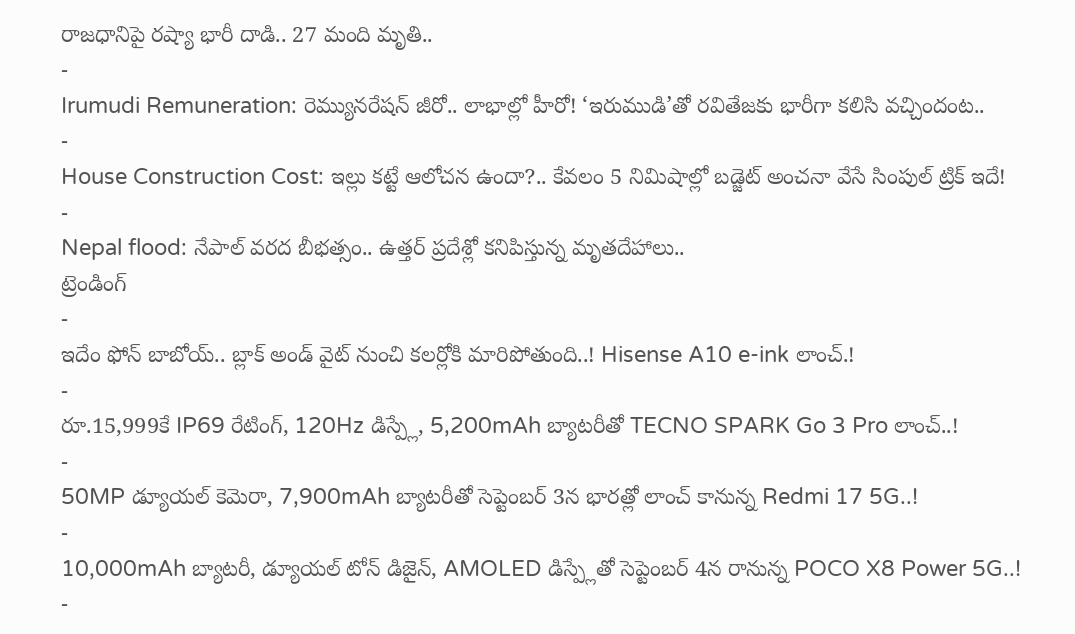రాజధానిపై రష్యా భారీ దాడి.. 27 మంది మృతి..
-
Irumudi Remuneration: రెమ్యునరేషన్ జీరో.. లాభాల్లో హీరో! ‘ఇరుముడి’తో రవితేజకు భారీగా కలిసి వచ్చిందంట..
-
House Construction Cost: ఇల్లు కట్టే ఆలోచన ఉందా?.. కేవలం 5 నిమిషాల్లో బడ్జెట్ అంచనా వేసే సింపుల్ ట్రిక్ ఇదే!
-
Nepal flood: నేపాల్ వరద బీభత్సం.. ఉత్తర్ ప్రదేశ్లో కనిపిస్తున్న మృతదేహాలు..
ట్రెండింగ్
-
ఇదేం ఫోన్ బాబోయ్.. బ్లాక్ అండ్ వైట్ నుంచి కలర్లోకి మారిపోతుంది..! Hisense A10 e-ink లాంచ్.!
-
రూ.15,999కే IP69 రేటింగ్, 120Hz డిస్ప్లే, 5,200mAh బ్యాటరీతో TECNO SPARK Go 3 Pro లాంచ్..!
-
50MP డ్యూయల్ కెమెరా, 7,900mAh బ్యాటరీతో సెప్టెంబర్ 3న భారత్లో లాంచ్ కానున్న Redmi 17 5G..!
-
10,000mAh బ్యాటరీ, డ్యూయల్ టోన్ డిజైన్, AMOLED డిస్ప్లేతో సెప్టెంబర్ 4న రానున్న POCO X8 Power 5G..!
-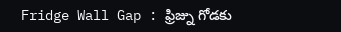Fridge Wall Gap : ఫ్రిజ్ను గోడకు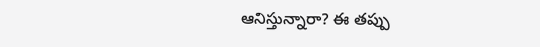ఆనిస్తున్నారా? ఈ తప్పు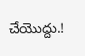చేయొద్దు.!